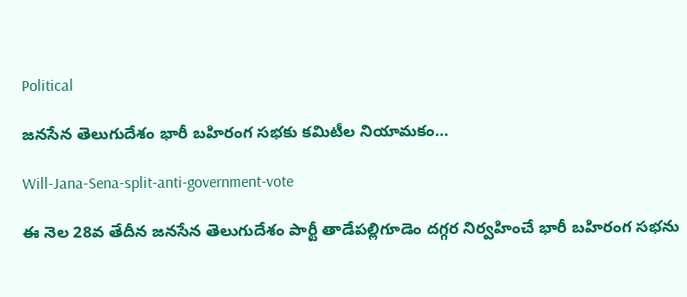Political

జనసేన తెలుగుదేశం భారీ బహిరంగ సభకు కమిటీల నియామకం…

Will-Jana-Sena-split-anti-government-vote

ఈ నెల 28వ తేదీన జనసేన తెలుగుదేశం పార్టీ తాడేపల్లిగూడెం దగ్గర నిర్వహించే భారీ బహిరంగ సభను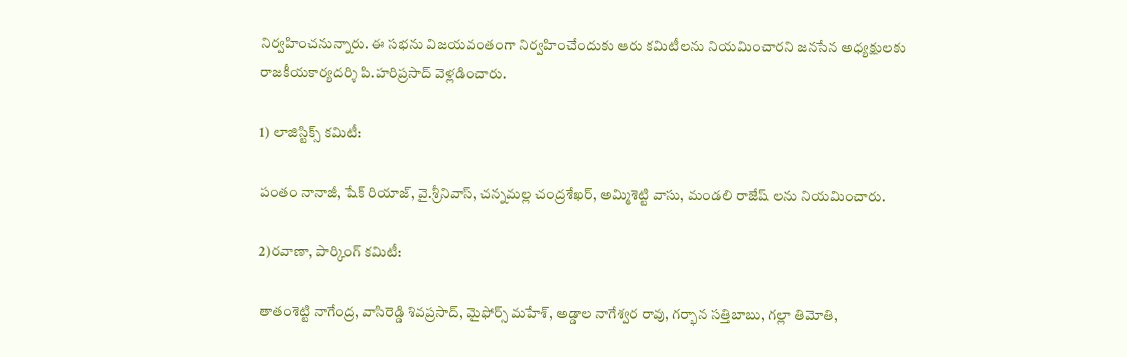నిర్వహించనున్నారు. ఈ సభను విజయవంతంగా నిర్వహించేందుకు ఆరు కమిటీలను నియమించారని జనసేన అధ్యక్షులకు రాజకీయకార్యదర్శి పి.హరిప్రసాద్ వెళ్లడించారు.

1) లాజిస్టిక్స్ కమిటీ:

పంతం నానాజీ, షేక్ రియాజ్, వై.శ్రీనివాస్, చన్నమల్ల చంద్రశేఖర్, అమ్మిశెట్టి వాసు, మండలి రాజేష్ లను నియమించారు.

2)రవాణా, పార్కింగ్ కమిటీ:

తాతంశెట్టి నాగేంద్ర, వాసిరెడ్డి శివప్రసాద్, మైఫోర్స్ మహేశ్, అడ్డాల నాగేశ్వర రావు, గర్భాన సత్తిబాబు, గల్లా తిమోతి,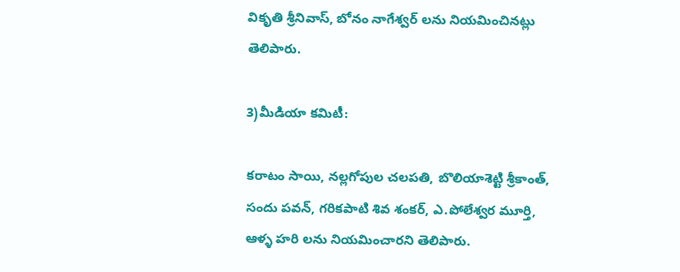వికృతి శ్రీనివాస్, బోనం నాగేశ్వర్ లను నియమించినట్లు తెలిపారు.

3)మీడియా కమిటీ:

కరాటం సాయి, నల్లగోపుల చలపతి, బొలియాశెట్టి శ్రీకాంత్, సందు పవన్, గరికపాటి శివ శంకర్, ఎ.పోలేశ్వర మూర్తి, ఆళ్ళ హరి లను నియమించారని తెలిపారు.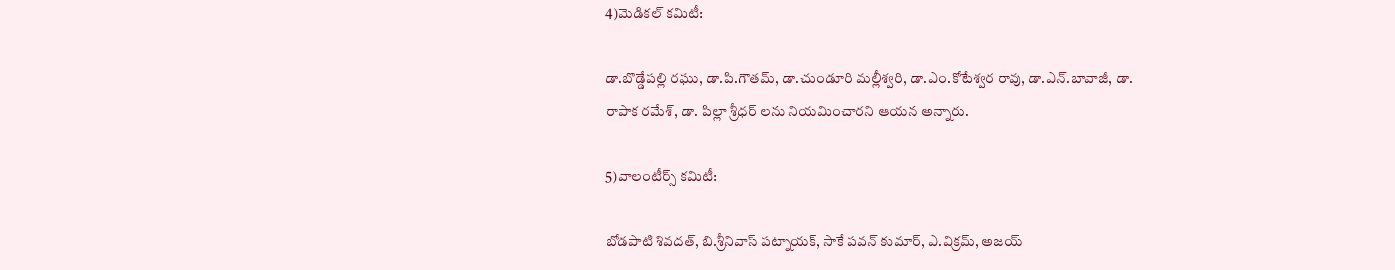4)మెడికల్ కమిటీ:

డా.బొడ్డేపల్లి రఘు, డా.పి.గౌతమ్, డా.చుండూరి మల్లీశ్వరి, డా.ఎం.కోటేశ్వర రావు, డా.ఎన్.బావాజీ, డా. రాపాక రమేశ్, డా. పిల్లా శ్రీధర్ లను నియమించారని ఆయన అన్నారు.

5)వాలంటీర్స్ కమిటీ:

బోడపాటి శివదత్, బి.శ్రీనివాస్ పట్నాయక్, సాకే పవన్ కుమార్, ఎ.విక్రమ్, అజయ్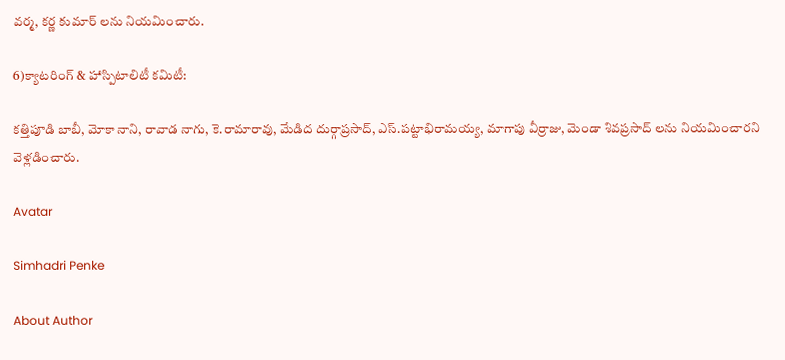వర్మ, కర్ణ కుమార్ లను నియమించారు.

6)క్యాటరింగ్ & హాస్పిటాలిటీ కమిటీ:

కత్తిపూడి బాబీ, మోకా నాని, రావాడ నాగు, కె.రామారావు, మేడిద దుర్గాప్రసాద్, ఎస్.పట్టాభిరామయ్య, మాగాపు వీర్రాజు, మెండా శివప్రసాద్ లను నియమించారని వెళ్లడించారు.

Avatar

Simhadri Penke

About Author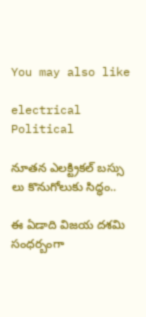You may also like

electrical
Political

నూతన ఎలక్ట్రికల్ బస్సు లు కొనుగోలుకు సిద్ధం..

ఈ ఏడాది విజయ దశమి సంధర్బంగా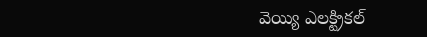వెయ్యి ఎలక్ట్రికల్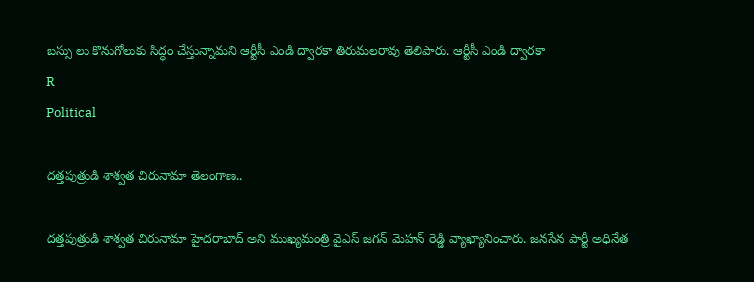బస్సు లు కొనుగోలుకు సిద్ధం చేస్తున్నామని ఆర్టీసీ ఎండి ద్వారకా తిరుమలరావు తెలిపారు. ఆర్టీసీ ఎండి ద్వారకా
R
Political

దత్తపుత్రుడి శాశ్వత చిరునామా తెలంగాణ..

దత్తపుత్రుడి శాశ్వత చిరునామా హైదరాబాద్ అని ముఖ్యమంత్రి వైఎస్ జగన్ మెహన్ రెడ్డి వ్యాఖ్యానించారు. జనసేన పార్టీ అధినేత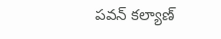పవన్ కల్యాణ్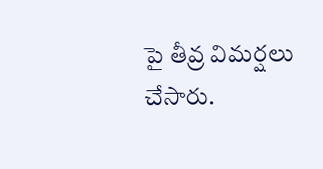పై తీవ్ర విమర్షలు చేసారు.